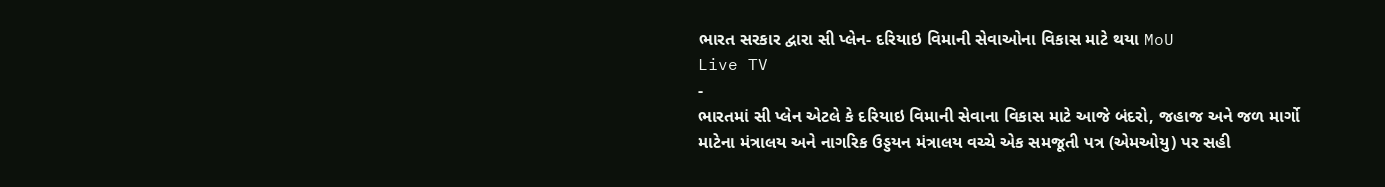ભારત સરકાર દ્વારા સી પ્લેન- દરિયાઇ વિમાની સેવાઓના વિકાસ માટે થયા MoU
Live TV
-
ભારતમાં સી પ્લેન એટલે કે દરિયાઇ વિમાની સેવાના વિકાસ માટે આજે બંદરો, જહાજ અને જળ માર્ગો માટેના મંત્રાલય અને નાગરિક ઉડ્ડયન મંત્રાલય વચ્ચે એક સમજૂતી પત્ર (એમઓયુ) પર સહી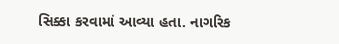સિક્કા કરવામાં આવ્યા હતા. નાગરિક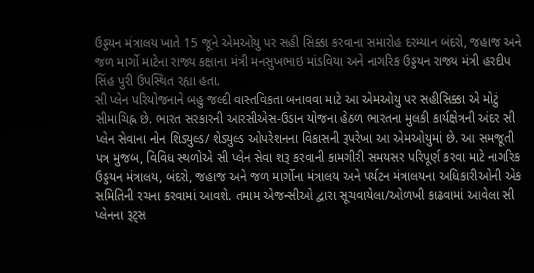ઉડ્ડયન મંત્રાલય ખાતે 15 જૂને એમઓયુ પર સહી સિક્કા કરવાના સમારોહ દરમ્યાન બંદરો, જહાજ અને જળ માર્ગો માટેના રાજ્ય કક્ષાના મંત્રી મનસુખભાઇ માંડવિયા અને નાગરિક ઉડ્ડયન રાજ્ય મંત્રી હરદીપ સિંહ પુરી ઉપસ્થિત રહ્યા હતા.
સી પ્લેન પરિયોજનાને બહુ જલ્દી વાસ્તવિકતા બનાવવા માટે આ એમઓયુ પર સહીસિક્કા એ મોટું સીમાચિહ્ન છે. ભારત સરકારની આરસીએસ-ઉડાન યોજના હેઠળ ભારતના મુલકી કાર્યક્ષેત્રની અંદર સી પ્લેન સેવાના નોન શિડ્યુલ્ડ/ શેડ્યુલ્ડ ઓપરેશનના વિકાસની રૂપરેખા આ એમઓયુમાં છે. આ સમજૂતી પત્ર મુજબ, વિવિધ સ્થળોએ સી પ્લેન સેવા શરૂ કરવાની કામગીરી સમયસર પરિપૂર્ણ કરવા માટે નાગરિક ઉડ્ડયન મંત્રાલય, બંદરો, જહાજ અને જળ માર્ગોના મંત્રાલય અને પર્યટન મંત્રાલયના અધિકારીઓની એક સમિતિની રચના કરવામાં આવશે. તમામ એજન્સીઓ દ્વારા સૂચવાયેલા/ઓળખી કાઢવામાં આવેલા સી પ્લેનના રૂટ્સ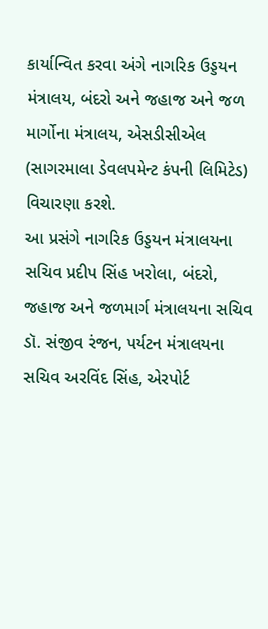કાર્યાન્વિત કરવા અંગે નાગરિક ઉડ્ડયન મંત્રાલય, બંદરો અને જહાજ અને જળ માર્ગોના મંત્રાલય, એસડીસીએલ (સાગરમાલા ડેવલપમેન્ટ કંપની લિમિટેડ) વિચારણા કરશે.
આ પ્રસંગે નાગરિક ઉડ્ડયન મંત્રાલયના સચિવ પ્રદીપ સિંહ ખરોલા, બંદરો, જહાજ અને જળમાર્ગ મંત્રાલયના સચિવ ડૉ. સંજીવ રંજન, પર્યટન મંત્રાલયના સચિવ અરવિંદ સિંહ, એરપોર્ટ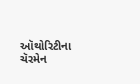ઑથોરિટીના ચૅરમેન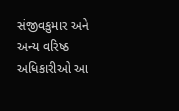સંજીવકુમાર અને અન્ય વરિષ્ઠ અધિકારીઓ આ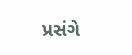પ્રસંગે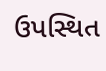ઉપસ્થિત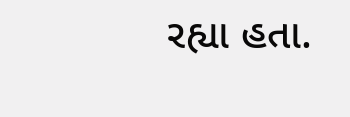રહ્યા હતા.